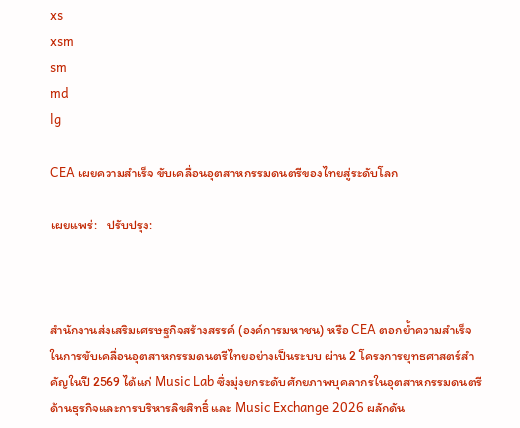xs
xsm
sm
md
lg

CEA เผยความสำเร็จ ขับเคลื่อนอุตสาหกรรมดนตรีของไทยสู่ระดับโลก

เผยแพร่:   ปรับปรุง:



สำนักงานส่งเสริมเศรษฐกิจสร้างสรรค์ (องค์การมหาชน) หรือ CEA ตอกย้ำความสำเร็จในการขับเคลื่อนอุตสาหกรรมดนตรีไทยอย่างเป็นระบบ ผ่าน 2 โครงการยุทธศาสตร์สำคัญในปี 2569 ได้แก่ Music Lab ซึ่งมุ่งยกระดับศักยภาพบุคลากรในอุตสาหกรรมดนตรีด้านธุรกิจและการบริหารลิขสิทธิ์ และ Music Exchange 2026 ผลักดัน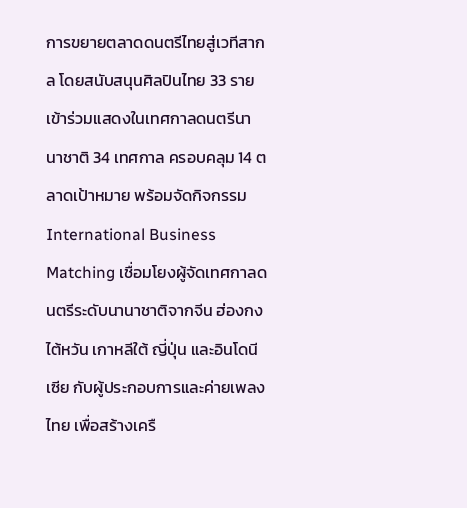การขยายตลาดดนตรีไทยสู่เวทีสากล โดยสนับสนุนศิลปินไทย 33 ราย เข้าร่วมแสดงในเทศกาลดนตรีนานาชาติ 34 เทศกาล ครอบคลุม 14 ตลาดเป้าหมาย พร้อมจัดกิจกรรม International Business Matching เชื่อมโยงผู้จัดเทศกาลดนตรีระดับนานาชาติจากจีน ฮ่องกง ไต้หวัน เกาหลีใต้ ญี่ปุ่น และอินโดนีเซีย กับผู้ประกอบการและค่ายเพลงไทย เพื่อสร้างเครื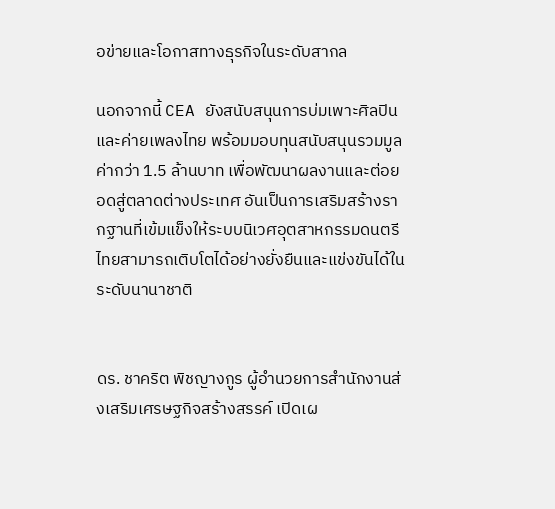อข่ายและโอกาสทางธุรกิจในระดับสากล

นอกจากนี้ CEA ยังสนับสนุนการบ่มเพาะศิลปินและค่ายเพลงไทย พร้อมมอบทุนสนับสนุนรวมมูลค่ากว่า 1.5 ล้านบาท เพื่อพัฒนาผลงานและต่อยอดสู่ตลาดต่างประเทศ อันเป็นการเสริมสร้างรากฐานที่เข้มแข็งให้ระบบนิเวศอุตสาหกรรมดนตรีไทยสามารถเติบโตได้อย่างยั่งยืนและแข่งขันได้ในระดับนานาชาติ


ดร. ชาคริต พิชญางกูร ผู้อำนวยการสำนักงานส่งเสริมเศรษฐกิจสร้างสรรค์ เปิดเผ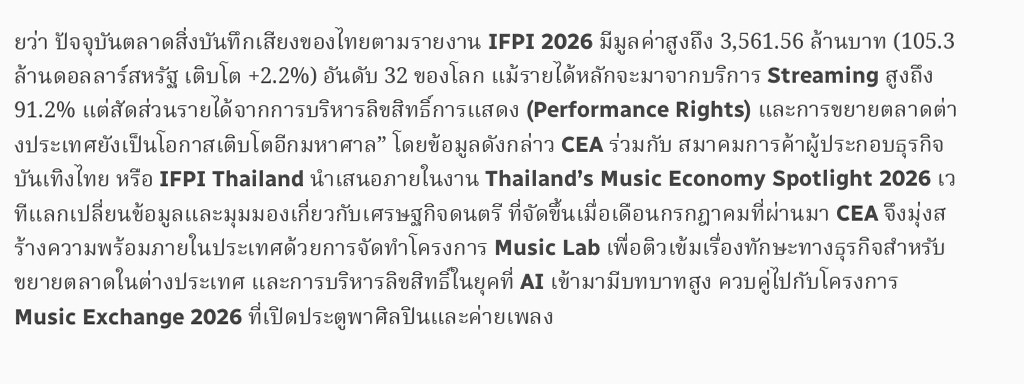ยว่า ปัจจุบันตลาดสิ่งบันทึกเสียงของไทยตามรายงาน IFPI 2026 มีมูลค่าสูงถึง 3,561.56 ล้านบาท (105.3 ล้านดอลลาร์สหรัฐ เติบโต +2.2%) อันดับ 32 ของโลก แม้รายได้หลักจะมาจากบริการ Streaming สูงถึง 91.2% แต่สัดส่วนรายได้จากการบริหารลิขสิทธิ์การแสดง (Performance Rights) และการขยายตลาดต่างประเทศยังเป็นโอกาสเติบโตอีกมหาศาล” โดยข้อมูลดังกล่าว CEA ร่วมกับ สมาคมการค้าผู้ประกอบธุรกิจบันเทิงไทย หรือ IFPI Thailand นำเสนอภายในงาน Thailand’s Music Economy Spotlight 2026 เวทีแลกเปลี่ยนข้อมูลและมุมมองเกี่ยวกับเศรษฐกิจดนตรี ที่จัดขึ้นเมื่อเดือนกรกฎาคมที่ผ่านมา CEA จึงมุ่งสร้างความพร้อมภายในประเทศด้วยการจัดทำโครงการ Music Lab เพื่อติวเข้มเรื่องทักษะทางธุรกิจสำหรับขยายตลาดในต่างประเทศ และการบริหารลิขสิทธิ์ในยุคที่ AI เข้ามามีบทบาทสูง ควบคู่ไปกับโครงการ Music Exchange 2026 ที่เปิดประตูพาศิลปินและค่ายเพลง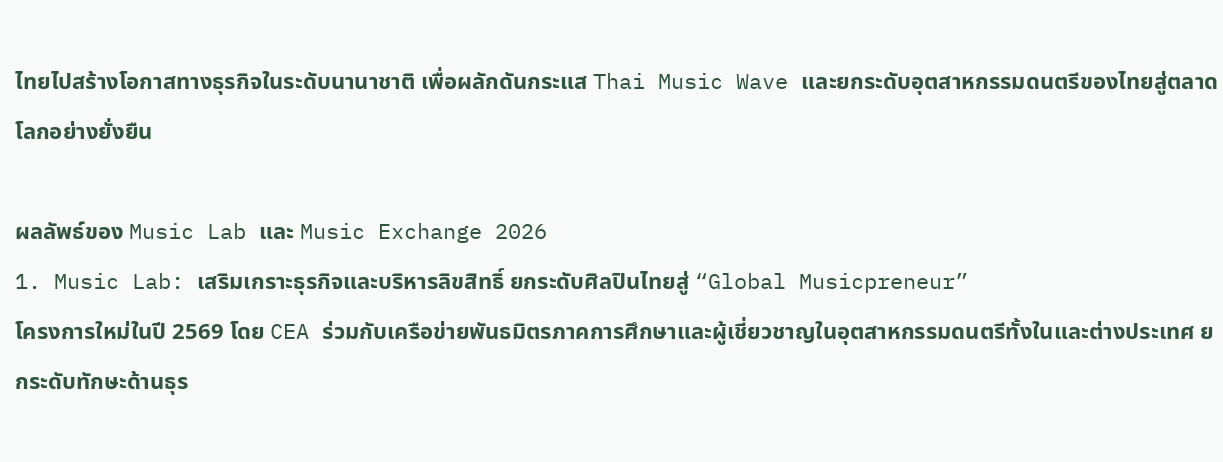ไทยไปสร้างโอกาสทางธุรกิจในระดับนานาชาติ เพื่อผลักดันกระแส Thai Music Wave และยกระดับอุตสาหกรรมดนตรีของไทยสู่ตลาดโลกอย่างยั่งยืน

ผลลัพธ์ของ Music Lab และ Music Exchange 2026
1. Music Lab: เสริมเกราะธุรกิจและบริหารลิขสิทธิ์ ยกระดับศิลปินไทยสู่ “Global Musicpreneur”
โครงการใหม่ในปี 2569 โดย CEA ร่วมกับเครือข่ายพันธมิตรภาคการศึกษาและผู้เชี่ยวชาญในอุตสาหกรรมดนตรีทั้งในและต่างประเทศ ยกระดับทักษะด้านธุร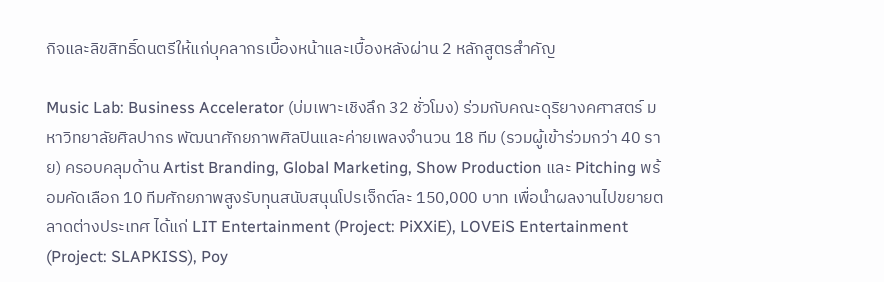กิจและลิขสิทธิ์ดนตรีให้แก่บุคลากรเบื้องหน้าและเบื้องหลังผ่าน 2 หลักสูตรสำคัญ

Music Lab: Business Accelerator (บ่มเพาะเชิงลึก 32 ชั่วโมง) ร่วมกับคณะดุริยางคศาสตร์ มหาวิทยาลัยศิลปากร พัฒนาศักยภาพศิลปินและค่ายเพลงจำนวน 18 ทีม (รวมผู้เข้าร่วมกว่า 40 ราย) ครอบคลุมด้าน Artist Branding, Global Marketing, Show Production และ Pitching พร้อมคัดเลือก 10 ทีมศักยภาพสูงรับทุนสนับสนุนโปรเจ็กต์ละ 150,000 บาท เพื่อนำผลงานไปขยายตลาดต่างประเทศ ได้แก่ LIT Entertainment (Project: PiXXiE), LOVEiS Entertainment (Project: SLAPKISS), Poy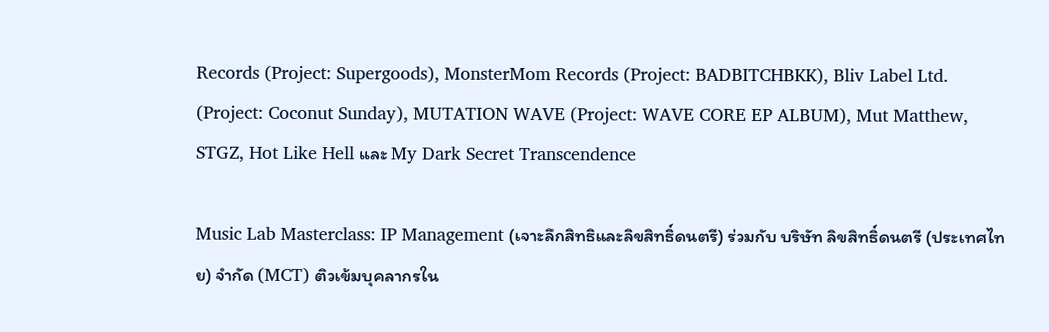Records (Project: Supergoods), MonsterMom Records (Project: BADBITCHBKK), Bliv Label Ltd. (Project: Coconut Sunday), MUTATION WAVE (Project: WAVE CORE EP ALBUM), Mut Matthew, STGZ, Hot Like Hell และ My Dark Secret Transcendence

Music Lab Masterclass: IP Management (เจาะลึกสิทธิและลิขสิทธิ์ดนตรี) ร่วมกับ บริษัท ลิขสิทธิ์ดนตรี (ประเทศไทย) จำกัด (MCT) ติวเข้มบุคลากรใน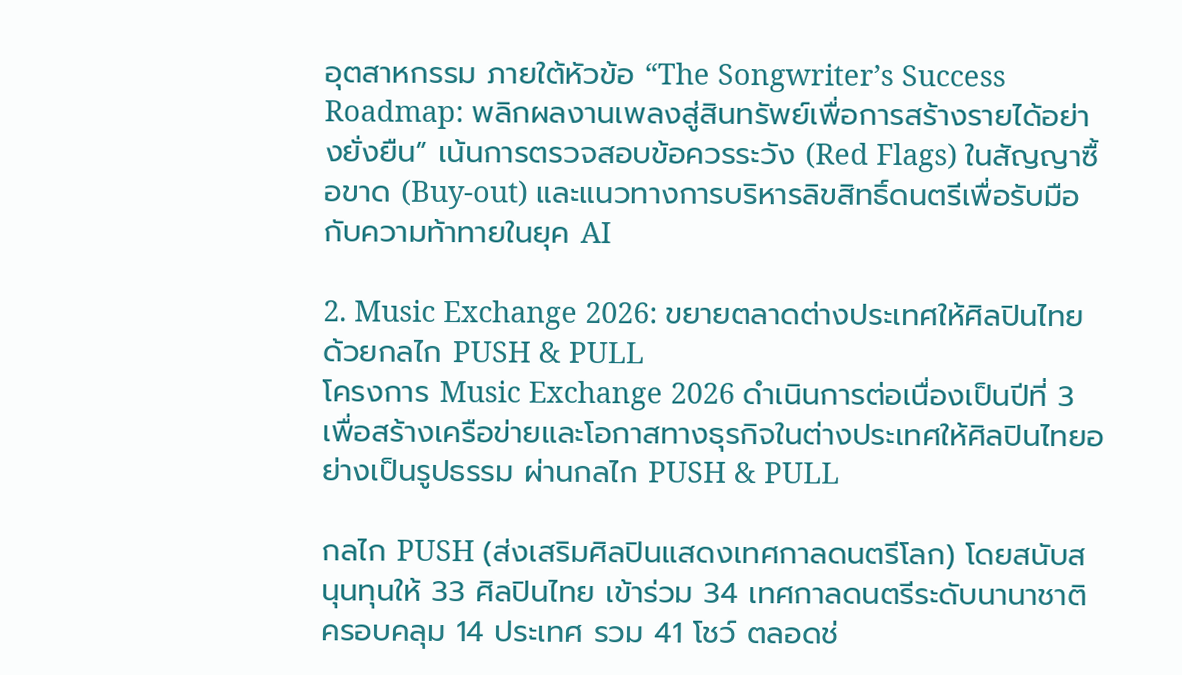อุตสาหกรรม ภายใต้หัวข้อ “The Songwriter’s Success Roadmap: พลิกผลงานเพลงสู่สินทรัพย์เพื่อการสร้างรายได้อย่างยั่งยืน” เน้นการตรวจสอบข้อควรระวัง (Red Flags) ในสัญญาซื้อขาด (Buy-out) และแนวทางการบริหารลิขสิทธิ์ดนตรีเพื่อรับมือกับความท้าทายในยุค AI

2. Music Exchange 2026: ขยายตลาดต่างประเทศให้ศิลปินไทยด้วยกลไก PUSH & PULL
โครงการ Music Exchange 2026 ดำเนินการต่อเนื่องเป็นปีที่ 3 เพื่อสร้างเครือข่ายและโอกาสทางธุรกิจในต่างประเทศให้ศิลปินไทยอย่างเป็นรูปธรรม ผ่านกลไก PUSH & PULL

กลไก PUSH (ส่งเสริมศิลปินแสดงเทศกาลดนตรีโลก) โดยสนับสนุนทุนให้ 33 ศิลปินไทย เข้าร่วม 34 เทศกาลดนตรีระดับนานาชาติ ครอบคลุม 14 ประเทศ รวม 41 โชว์ ตลอดช่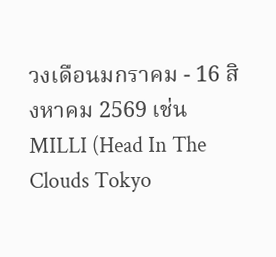วงเดือนมกราคม - 16 สิงหาคม 2569 เช่น MILLI (Head In The Clouds Tokyo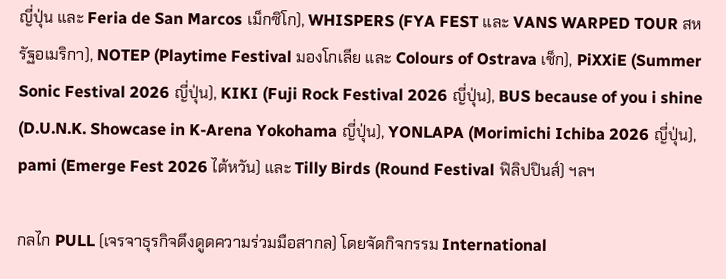ญี่ปุ่น และ Feria de San Marcos เม็กซิโก), WHISPERS (FYA FEST และ VANS WARPED TOUR สหรัฐอเมริกา), NOTEP (Playtime Festival มองโกเลีย และ Colours of Ostrava เช็ก), PiXXiE (Summer Sonic Festival 2026 ญี่ปุ่น), KIKI (Fuji Rock Festival 2026 ญี่ปุ่น), BUS because of you i shine (D.U.N.K. Showcase in K-Arena Yokohama ญี่ปุ่น), YONLAPA (Morimichi Ichiba 2026 ญี่ปุ่น), pami (Emerge Fest 2026 ไต้หวัน) และ Tilly Birds (Round Festival ฟิลิปปินส์) ฯลฯ

กลไก PULL (เจรจาธุรกิจดึงดูดความร่วมมือสากล) โดยจัดกิจกรรม International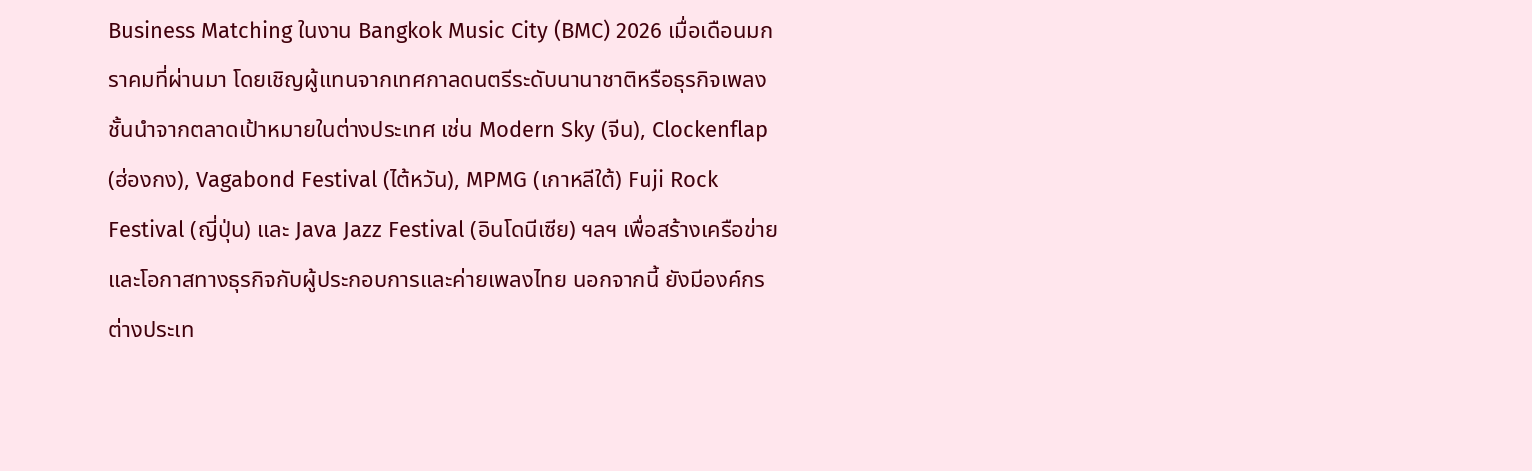Business Matching ในงาน Bangkok Music City (BMC) 2026 เมื่อเดือนมกราคมที่ผ่านมา โดยเชิญผู้แทนจากเทศกาลดนตรีระดับนานาชาติหรือธุรกิจเพลงชั้นนำจากตลาดเป้าหมายในต่างประเทศ เช่น Modern Sky (จีน), Clockenflap (ฮ่องกง), Vagabond Festival (ไต้หวัน), MPMG (เกาหลีใต้) Fuji Rock Festival (ญี่ปุ่น) และ Java Jazz Festival (อินโดนีเซีย) ฯลฯ เพื่อสร้างเครือข่ายและโอกาสทางธุรกิจกับผู้ประกอบการและค่ายเพลงไทย นอกจากนี้ ยังมีองค์กรต่างประเท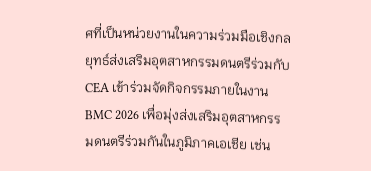ศที่เป็นหน่วยงานในความร่วมมือเชิงกลยุทธ์ส่งเสริมอุตสาหกรรมดนตรีร่วมกับ CEA เข้าร่วมจัดกิจกรรมภายในงาน BMC 2026 เพื่อมุ่งส่งเสริมอุตสาหกรรมดนตรีร่วมกันในภูมิภาคเอเชีย เช่น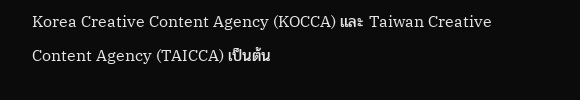Korea Creative Content Agency (KOCCA) และ Taiwan Creative Content Agency (TAICCA) เป็นต้น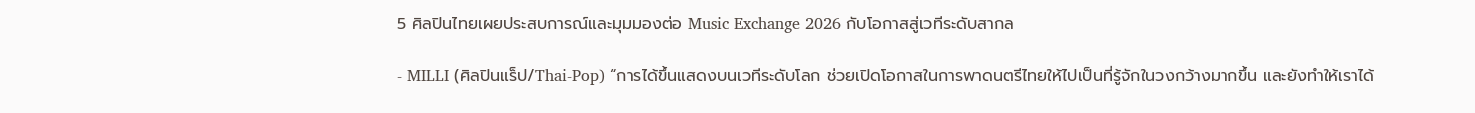5 ศิลปินไทยเผยประสบการณ์และมุมมองต่อ Music Exchange 2026 กับโอกาสสู่เวทีระดับสากล

- MILLI (ศิลปินแร็ป/Thai-Pop) “การได้ขึ้นแสดงบนเวทีระดับโลก ช่วยเปิดโอกาสในการพาดนตรีไทยให้ไปเป็นที่รู้จักในวงกว้างมากขึ้น และยังทำให้เราได้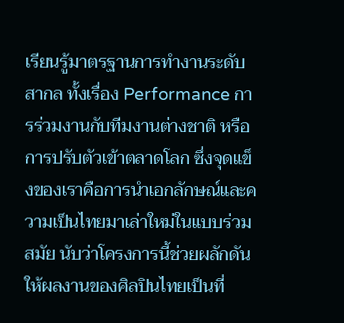เรียนรู้มาตรฐานการทำงานระดับสากล ทั้งเรื่อง Performance การร่วมงานกับทีมงานต่างชาติ หรือการปรับตัวเข้าตลาดโลก ซึ่งจุดแข็งของเราคือการนำเอกลักษณ์และความเป็นไทยมาเล่าใหม่ในแบบร่วมสมัย นับว่าโครงการนี้ช่วยผลักดันให้ผลงานของศิลปินไทยเป็นที่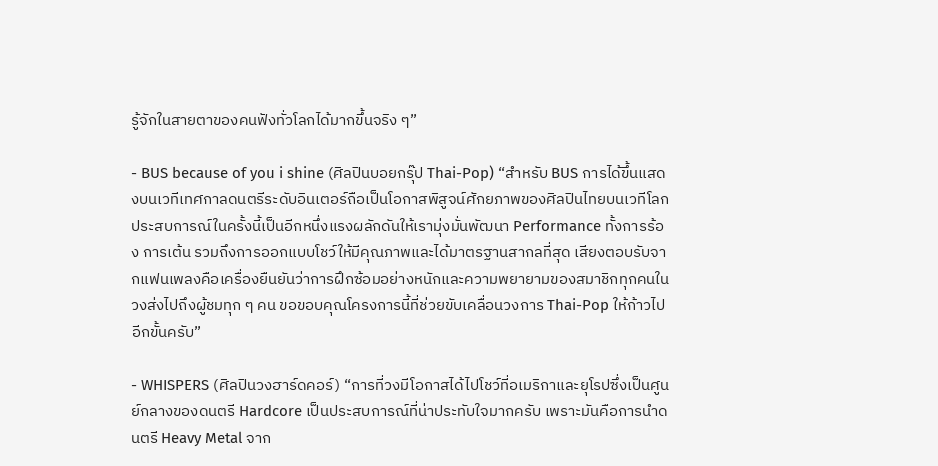รู้จักในสายตาของคนฟังทั่วโลกได้มากขึ้นจริง ๆ”

- BUS because of you i shine (ศิลปินบอยกรุ๊ป Thai-Pop) “สำหรับ BUS การได้ขึ้นแสดงบนเวทีเทศกาลดนตรีระดับอินเตอร์ถือเป็นโอกาสพิสูจน์ศักยภาพของศิลปินไทยบนเวทีโลก ประสบการณ์ในครั้งนี้เป็นอีกหนึ่งแรงผลักดันให้เรามุ่งมั่นพัฒนา Performance ทั้งการร้อง การเต้น รวมถึงการออกแบบโชว์ให้มีคุณภาพและได้มาตรฐานสากลที่สุด เสียงตอบรับจากแฟนเพลงคือเครื่องยืนยันว่าการฝึกซ้อมอย่างหนักและความพยายามของสมาชิกทุกคนในวงส่งไปถึงผู้ชมทุก ๆ คน ขอขอบคุณโครงการนี้ที่ช่วยขับเคลื่อนวงการ Thai-Pop ให้ก้าวไปอีกขั้นครับ”

- WHISPERS (ศิลปินวงฮาร์ดคอร์) “การที่วงมีโอกาสได้ไปโชว์ที่อเมริกาและยุโรปซึ่งเป็นศูนย์กลางของดนตรี Hardcore เป็นประสบการณ์ที่น่าประทับใจมากครับ เพราะมันคือการนำดนตรี Heavy Metal จาก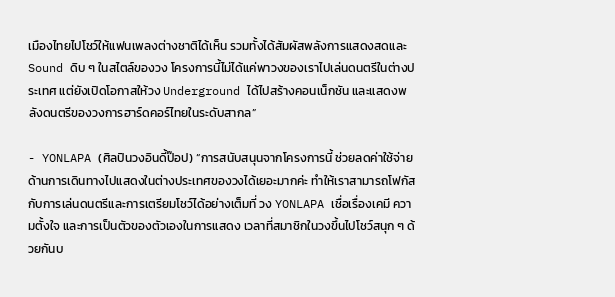เมืองไทยไปโชว์ให้แฟนเพลงต่างชาติได้เห็น รวมทั้งได้สัมผัสพลังการแสดงสดและ Sound ดิบ ๆ ในสไตล์ของวง โครงการนี้ไม่ได้แค่พาวงของเราไปเล่นดนตรีในต่างประเทศ แต่ยังเปิดโอกาสให้วง Underground ได้ไปสร้างคอนเน็กชัน และแสดงพลังดนตรีของวงการฮาร์ดคอร์ไทยในระดับสากล”

- YONLAPA (ศิลปินวงอินดี้ป๊อป) “การสนับสนุนจากโครงการนี้ ช่วยลดค่าใช้จ่ายด้านการเดินทางไปแสดงในต่างประเทศของวงได้เยอะมากค่ะ ทำให้เราสามารถโฟกัสกับการเล่นดนตรีและการเตรียมโชว์ได้อย่างเต็มที่ วง YONLAPA เชื่อเรื่องเคมี ความตั้งใจ และการเป็นตัวของตัวเองในการแสดง เวลาที่สมาชิกในวงขึ้นไปโชว์สนุก ๆ ด้วยกันบ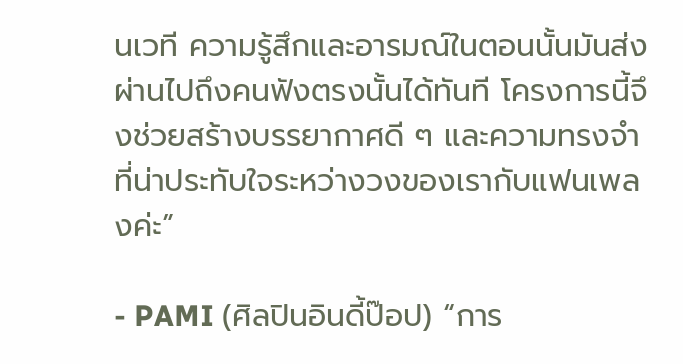นเวที ความรู้สึกและอารมณ์ในตอนนั้นมันส่งผ่านไปถึงคนฟังตรงนั้นได้ทันที โครงการนี้จึงช่วยสร้างบรรยากาศดี ๆ และความทรงจำที่น่าประทับใจระหว่างวงของเรากับแฟนเพลงค่ะ”

- PAMI (ศิลปินอินดี้ป๊อป) “การ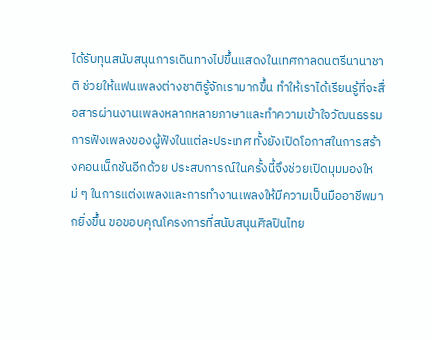ได้รับทุนสนับสนุนการเดินทางไปขึ้นแสดงในเทศกาลดนตรีนานาชาติ ช่วยให้แฟนเพลงต่างชาติรู้จักเรามากขึ้น ทำให้เราได้เรียนรู้ที่จะสื่อสารผ่านงานเพลงหลากหลายภาษาและทำความเข้าใจวัฒนธรรมการฟังเพลงของผู้ฟังในแต่ละประเทศ ทั้งยังเปิดโอกาสในการสร้างคอนเน็กชันอีกด้วย ประสบการณ์ในครั้งนี้จึงช่วยเปิดมุมมองใหม่ ๆ ในการแต่งเพลงและการทำงานเพลงให้มีความเป็นมืออาชีพมากยิ่งขึ้น ขอขอบคุณโครงการที่สนับสนุนศิลปินไทย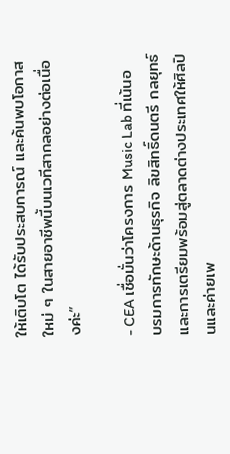ให้เติบโต ได้รับประสบการณ์ และค้นพบโอกาสใหม่ ๆ ในสายอาชีพนี้บนเวทีสากลอย่างต่อเนื่องค่ะ”

- CEA เชื่อมั่นว่าโครงการ Music Lab ที่เน้นอบรมการทักษะด้านธุรกิจ ลิขสิทธิ์ดนตรี กลยุทธ์และการเตรียมพร้อมสู่ตลาดต่างประเทศให้ศิลปินและค่ายเพ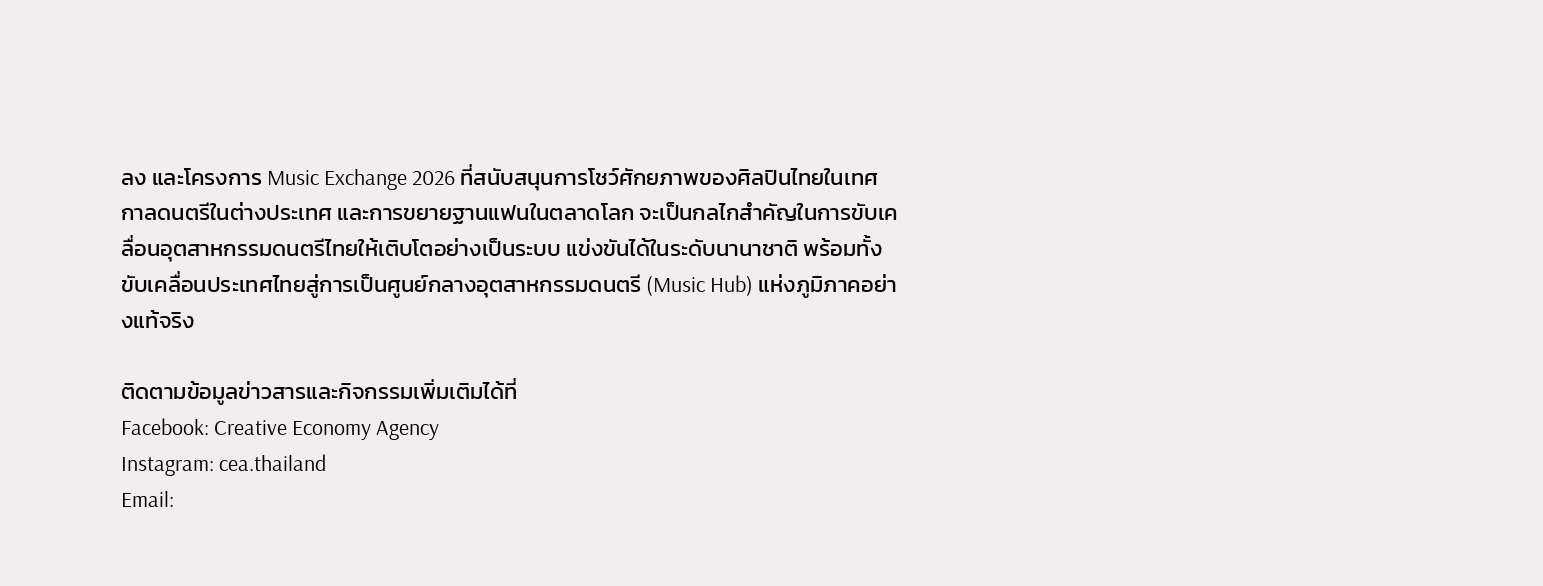ลง และโครงการ Music Exchange 2026 ที่สนับสนุนการโชว์ศักยภาพของศิลปินไทยในเทศกาลดนตรีในต่างประเทศ และการขยายฐานแฟนในตลาดโลก จะเป็นกลไกสำคัญในการขับเคลื่อนอุตสาหกรรมดนตรีไทยให้เติบโตอย่างเป็นระบบ แข่งขันได้ในระดับนานาชาติ พร้อมทั้งขับเคลื่อนประเทศไทยสู่การเป็นศูนย์กลางอุตสาหกรรมดนตรี (Music Hub) แห่งภูมิภาคอย่างแท้จริง

ติดตามข้อมูลข่าวสารและกิจกรรมเพิ่มเติมได้ที่
Facebook: Creative Economy Agency
Instagram: cea.thailand
Email: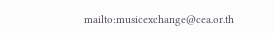mailto:musicexchange@cea.or.th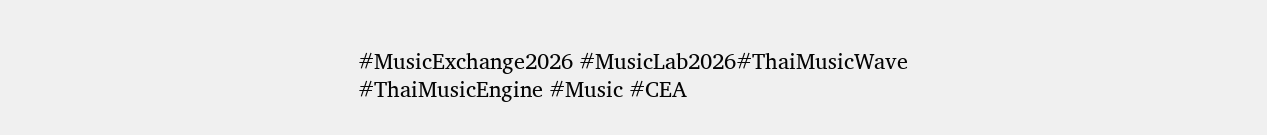#MusicExchange2026 #MusicLab2026#ThaiMusicWave #ThaiMusicEngine #Music #CEA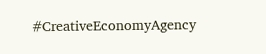#CreativeEconomyAgency